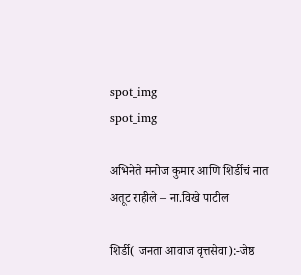spot_img
spot_img

अभिनेते मनोज कुमार आणि शिर्डीचं नात अतूट राहीले – ना.विखे पाटील

शिर्डी( जनता आवाज वृत्तसेवा):-जेष्ठ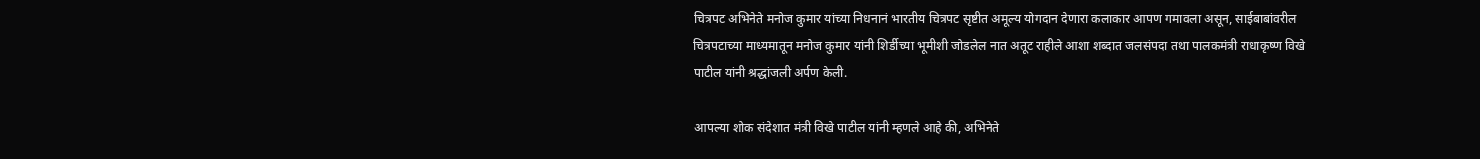चित्रपट अभिनेते मनोज कुमार यांच्या निधनानं भारतीय चित्रपट सृष्टीत अमूल्य योगदान देणारा कलाकार आपण गमावला असून, साईबाबांवरील चित्रपटाच्या माध्यमातून मनोज कुमार यांनी शिर्डीच्‍या भूमीशी जोडलेल नात अतूट राहीले आशा शब्दात जलसंपदा तथा पालकमंत्री राधाकृष्ण विखे पाटील यांनी श्रद्धांजली अर्पण केली.

आपल्या शोक संदेशात मंत्री विखे पाटील यांनी म्हणले आहे की, अभिनेते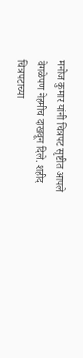मनोज कुमार यांनी चित्रपट सृष्टीत आपले वेगळेपण नेहमीच दाखवून दिले. शहीद चित्रपटाच्या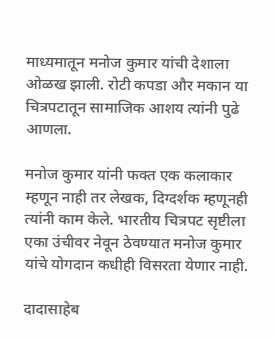माध्यमातून मनोज कुमार यांची देशाला ओळख झाली. रोटी कपडा और मकान या चित्रपटातून सामाजिक आशय त्यांनी पुढे आणला.

मनोज कुमार यांनी फक्त एक कलाकार म्हणून नाही तर लेखक, दिग्दर्शक म्हणूनही त्यांनी काम केले. भारतीय चित्रपट सृष्टीला एका उंचीवर नेवून ठेवण्यात मनोज कुमार यांचे योगदान कधीही विसरता येणार नाही.

दादासाहेब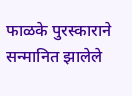फाळके पुरस्काराने सन्मानित झालेले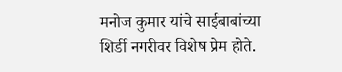मनोज कुमार यांचे साईबाबांच्या शिर्डी नगरीवर विशेष प्रेम होते.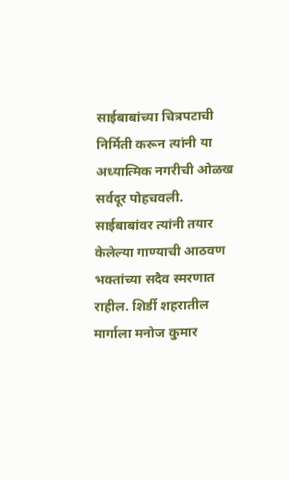साईबाबांच्या चित्रपटाची निर्मिती करून त्यांनी या अध्यात्मिक नगरीची ओळख सर्वदूर पोहचवली. साईबाबांवर त्यांनी तयार केलेल्या गाण्याची आठवण भक्तांच्या सदैव स्मरणात राहील. शिर्डी शहरातील मार्गाला मनोज कुमार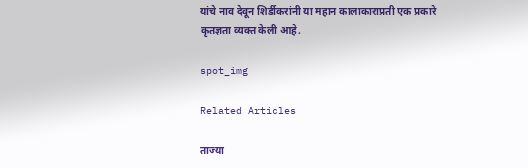यांचे नाव देवून शिर्डीकरांनी या महान कालाकाराप्रती एक प्रकारे कृतज्ञता व्यक्त केली आहे.

spot_img

Related Articles

ताज्या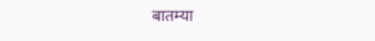बातम्या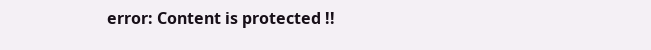error: Content is protected !!